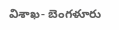విశాఖ- బెంగళూరు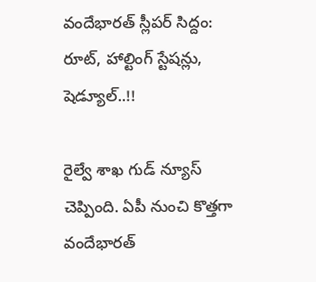వందేభారత్ స్లీపర్ సిద్దం: రూట్, హాల్టింగ్ స్టేషన్లు, షెడ్యూల్..!!

రైల్వే శాఖ గుడ్ న్యూస్ చెప్పింది. ఏపీ నుంచి కొత్తగా వందేభారత్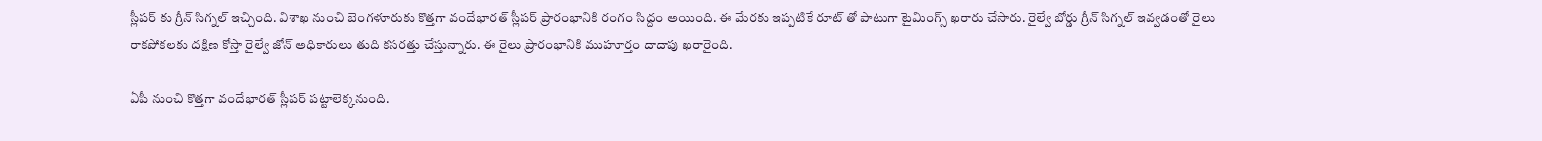స్లీపర్ కు గ్రీన్ సిగ్నల్ ఇచ్చింది. విశాఖ నుంచి బెంగళూరుకు కొత్తగా వందేభారత్ స్లీపర్ ప్రారంభానికి రంగం సిద్దం అయింది. ఈ మేరకు ఇప్పటికే రూట్ తో పాటుగా టైమింగ్స్ ఖరారు చేసారు. రైల్వే బోర్డు గ్రీన్ సిగ్నల్ ఇవ్వడంతో రైలు రాకపోకలకు దక్షిణ కోస్తా రైల్వే జోన్‌ అధికారులు తుది కసరత్తు చేస్తున్నారు. ఈ రైలు ప్రారంభానికి ముహూర్తం దాదాపు ఖరారైంది.

ఏపీ నుంచి కొత్తగా వందేభారత్ స్లీపర్ పట్టాలెక్కనుంది.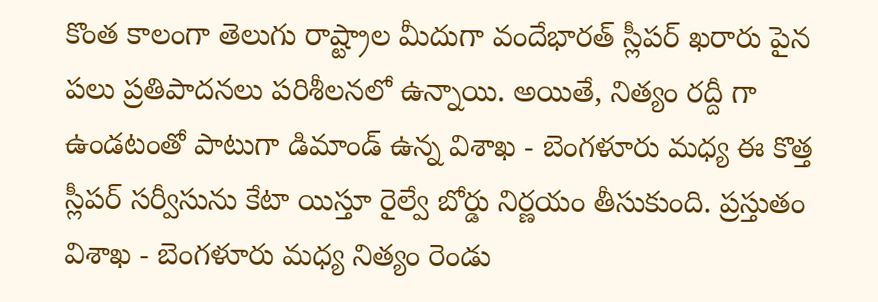కొంత కాలంగా తెలుగు రాష్ట్రాల మీదుగా వందేభారత్ స్లీపర్ ఖరారు పైన పలు ప్రతిపాదనలు పరిశీలనలో ఉన్నాయి. అయితే, నిత్యం రద్దీ గా ఉండటంతో పాటుగా డిమాండ్ ఉన్న విశాఖ - బెంగళూరు మధ్య ఈ కొత్త స్లీపర్ సర్వీసును కేటా యిస్తూ రైల్వే బోర్డు నిర్ణయం తీసుకుంది. ప్రస్తుతం విశాఖ - బెంగళూరు మధ్య నిత్యం రెండు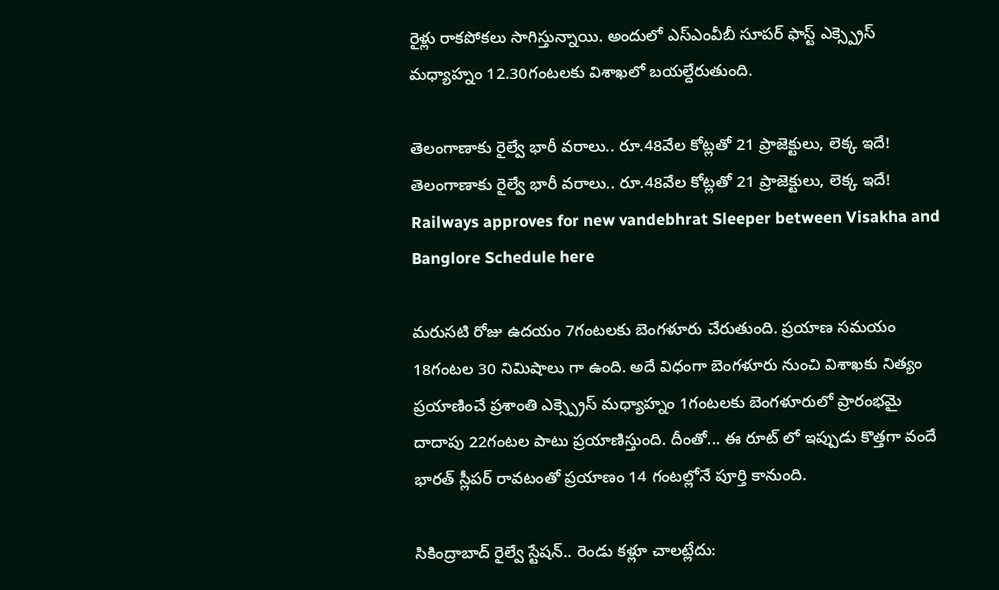రైళ్లు రాకపోకలు సాగిస్తున్నాయి. అందులో ఎస్ఎంవీబీ సూపర్ ఫాస్ట్ ఎక్స్ప్రెస్ మధ్యాహ్నం 12.30గంటలకు విశాఖలో బయల్దేరుతుంది.

తెలంగాణాకు రైల్వే భారీ వరాలు.. రూ.48వేల కోట్లతో 21 ప్రాజెక్టులు, లెక్క ఇదే!
తెలంగాణాకు రైల్వే భారీ వరాలు.. రూ.48వేల కోట్లతో 21 ప్రాజెక్టులు, లెక్క ఇదే!
Railways approves for new vandebhrat Sleeper between Visakha and Banglore Schedule here

మరుసటి రోజు ఉదయం 7గంటలకు బెంగళూరు చేరుతుంది. ప్రయాణ సమయం 18గంటల 30 నిమిషాలు గా ఉంది. అదే విధంగా బెంగళూరు నుంచి విశాఖకు నిత్యం ప్రయాణించే ప్రశాంతి ఎక్స్ప్రెస్ మధ్యాహ్నం 1గంటలకు బెంగళూరులో ప్రారంభమై దాదాపు 22గంటల పాటు ప్రయాణిస్తుంది. దీంతో... ఈ రూట్ లో ఇప్పుడు కొత్తగా వందే భారత్ స్లీపర్ రావటంతో ప్రయాణం 14 గంటల్లోనే పూర్తి కానుంది.

సికింద్రాబాద్ రైల్వే స్టేషన్.. రెండు కళ్లూ చాలట్లేదు: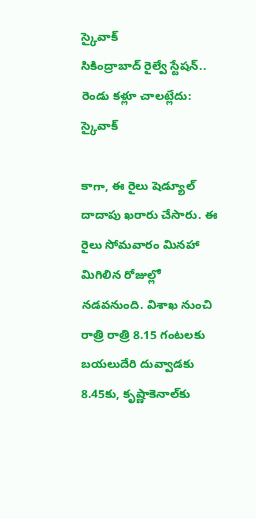స్కైవాక్
సికింద్రాబాద్ రైల్వే స్టేషన్.. రెండు కళ్లూ చాలట్లేదు: స్కైవాక్

కాగా, ఈ రైలు షెడ్యూల్ దాదాపు ఖరారు చేసారు. ఈ రైలు సోమవారం మినహా మిగిలిన రోజుల్లో నడవనుంది. విశాఖ నుంచి రాత్రి రాత్రి 8.15 గంటలకు బయలుదేరి దువ్వాడకు 8.45కు, కృష్ణాకెనాల్‌కు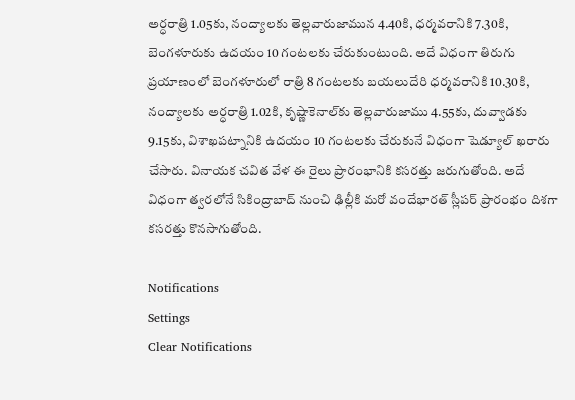అర్ధరాత్రి 1.05కు, నంద్యాలకు తెల్లవారుజామున 4.40కి, ధర్మవరానికి 7.30కి, బెంగళూరుకు ఉదయం 10 గంటలకు చేరుకుంటుంది. అదే విధంగా తిరుగు ప్రయాణంలో బెంగళూరులో రాత్రి 8 గంటలకు బయలుదేరి ధర్మవరానికి 10.30కి, నంద్యాలకు అర్ధరాత్రి 1.02కి, కృష్ణాకెనాల్‌కు తెల్లవారుజాము 4.55కు, దువ్వాడకు 9.15కు, విశాఖపట్నానికి ఉదయం 10 గంటలకు చేరుకునే విధంగా షెడ్యూల్ ఖరారు చేసారు. వినాయక చవిత వేళ ఈ రైలు ప్రారంభానికి కసరత్తు జరుగుతోంది. అదే విధంగా త్వరలోనే సికింద్రాబాద్ నుంచి ఢిల్లీకి మరో వందేభారత్ స్లీపర్ ప్రారంభం దిశగా కసరత్తు కొనసాగుతోంది.

Notifications
Settings
Clear Notifications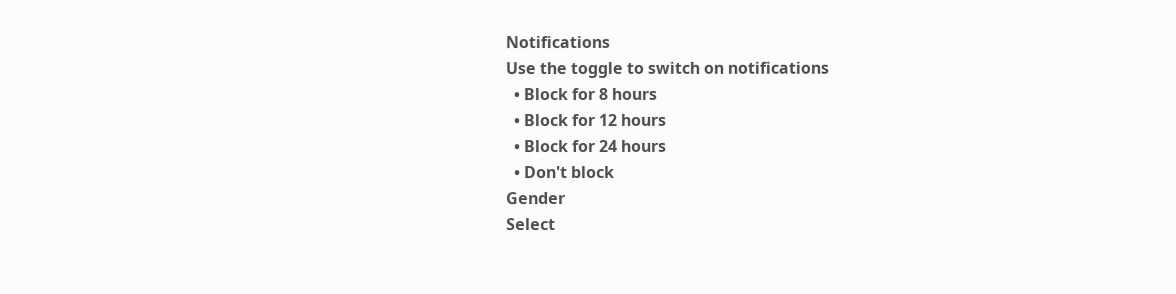Notifications
Use the toggle to switch on notifications
  • Block for 8 hours
  • Block for 12 hours
  • Block for 24 hours
  • Don't block
Gender
Select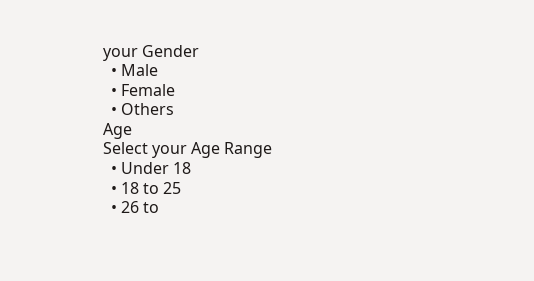your Gender
  • Male
  • Female
  • Others
Age
Select your Age Range
  • Under 18
  • 18 to 25
  • 26 to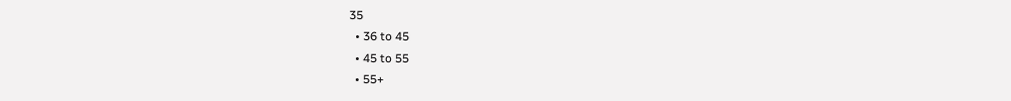35
  • 36 to 45
  • 45 to 55
  • 55+